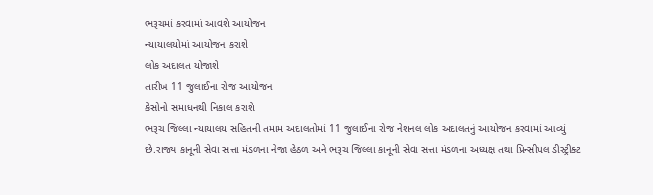ભરૂચમાં કરવામાં આવશે આયોજન
ન્યાયાલયોમાં આયોજન કરાશે
લોક અદાલત યોજાશે
તારીખ 11 જુલાઈના રોજ આયોજન
કેસોનો સમાધનથી નિકાલ કરાશે
ભરૂચ જિલ્લા ન્યાયાલય સહિતની તમામ અદાલતોમાં 11 જુલાઈના રોજ નેશનલ લોક અદાલતનું આયોજન કરવામાં આવ્યું છે.રાજ્ય કાનૂની સેવા સત્તા મંડળના નેજા હેઠળ અને ભરૂચ જિલ્લા કાનૂની સેવા સત્તા મંડળના અધ્યક્ષ તથા પ્રિન્સીપલ ડીસ્ટ્રીક્ટ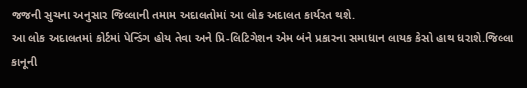જજની સુચના અનુસાર જિલ્લાની તમામ અદાલતોમાં આ લોક અદાલત કાર્યરત થશે.
આ લોક અદાલતમાં કોર્ટમાં પેન્ડિંગ હોય તેવા અને પ્રિ-લિટિગેશન એમ બંને પ્રકારના સમાધાન લાયક કેસો હાથ ધરાશે.જિલ્લા કાનૂની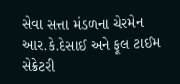સેવા સત્તા મંડળના ચેરમેન આર.કે.દેસાઈ અને ફૂલ ટાઈમ સેક્રેટરી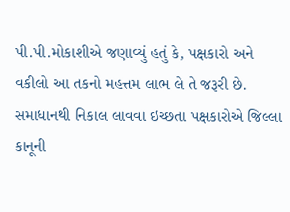પી.પી.મોકાશીએ જણાવ્યું હતું કે, પક્ષકારો અને વકીલો આ તકનો મહત્તમ લાભ લે તે જરૂરી છે. સમાધાનથી નિકાલ લાવવા ઇચ્છતા પક્ષકારોએ જિલ્લા કાનૂની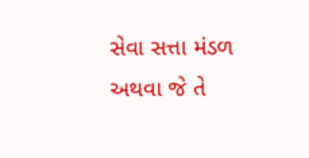સેવા સત્તા મંડળ અથવા જે તે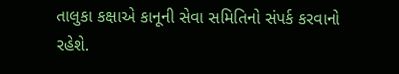તાલુકા કક્ષાએ કાનૂની સેવા સમિતિનો સંપર્ક કરવાનો રહેશે.